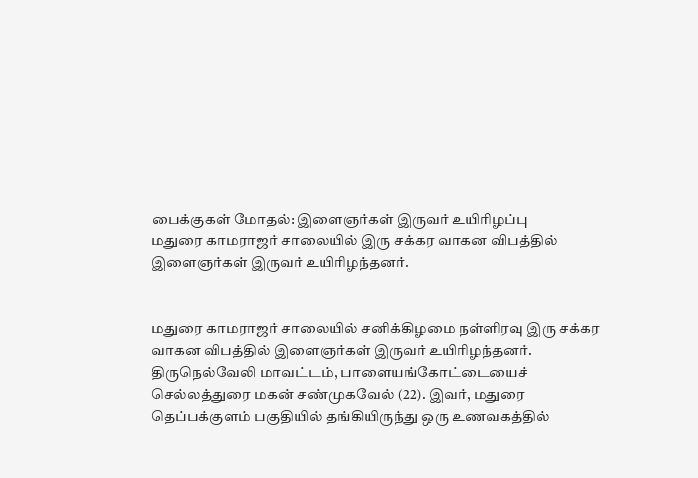பைக்குகள் மோதல்: இளைஞர்கள் இருவர் உயிரிழப்பு
மதுரை காமராஜர் சாலையில் இரு சக்கர வாகன விபத்தில் இளைஞர்கள் இருவர் உயிரிழந்தனர்.


மதுரை காமராஜர் சாலையில் சனிக்கிழமை நள்ளிரவு இரு சக்கர வாகன விபத்தில் இளைஞர்கள் இருவர் உயிரிழந்தனர்.
திருநெல்வேலி மாவட்டம், பாளையங்கோட்டையைச் செல்லத்துரை மகன் சண்முகவேல் (22). இவர், மதுரை தெப்பக்குளம் பகுதியில் தங்கியிருந்து ஒரு உணவகத்தில்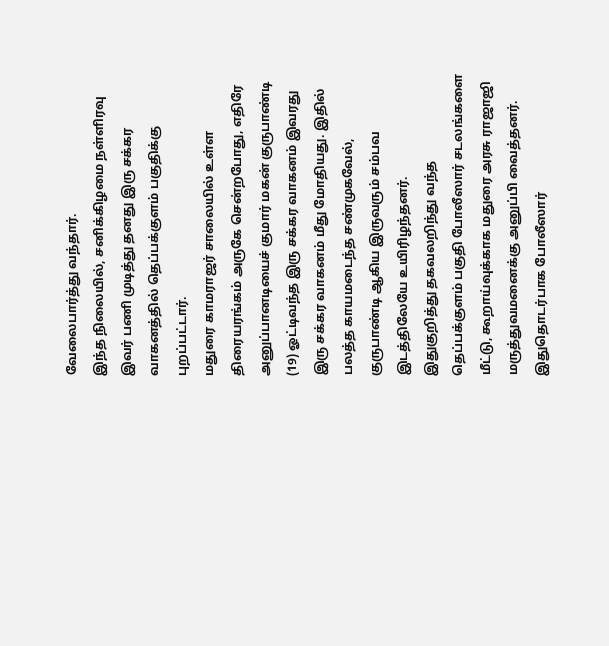வேலைபார்த்து வந்தார்.
இந்த நிலையில், சனிக்கிழமை நள்ளிரவு இவர் பணி முடித்து தனது இரு சக்கர வாகனத்தில் தெப்பக்குளம் பகுதிக்கு புறப்பட்டார்.
மதுரை காமராஜர் சாலையில் உள்ள திரையரங்கம் அருகே சென்றபோது, எதிரே அனுப்பானடியைச் குமார் மகன் குருபாண்டி (19) ஓட்டிவந்த இரு சக்கர வாகனம் இவரது இரு சக்கர வாகனம் மீது மோதியது. இதில் பலத்த காயமடைந்த சண்முகவேல், குருபாண்டி ஆகிய இருவரும் சம்பவ இடத்திலேயே உயிரிழந்தனர்.
இதுகுறித்து தகவலறிந்து வந்த தெப்பக்குளம் பகுதி போலீஸார் சடலங்களை மீட்டு, கூறாய்வுக்காக மதுரை அரசு ராஜாஜி மருத்துவமனைக்கு அனுப்பி வைத்தனர். இதுதொடர்பாக போலீஸார்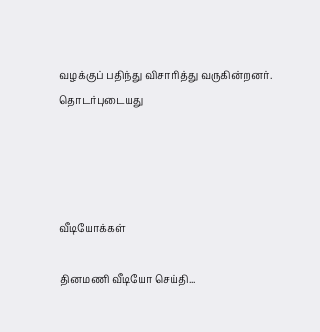வழக்குப் பதிந்து விசாரித்து வருகின்றனர்.
தொடர்புடையது




வீடியோக்கள்

தினமணி வீடியோ செய்தி...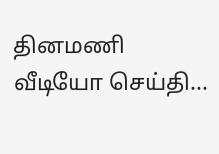தினமணி வீடியோ செய்தி...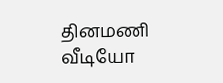தினமணி வீடியோ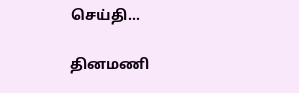செய்தி...

தினமணி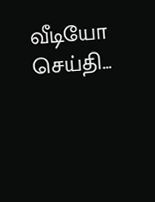வீடியோ செய்தி...